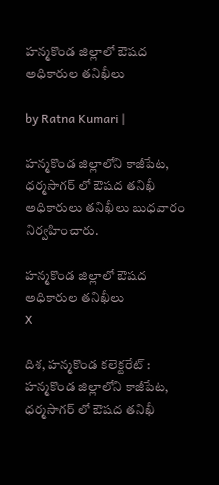హన్మకొండ జిల్లాలో ఔషద అధికారుల తనిఖీలు

by Ratna Kumari |

హన్మకొండ జిల్లాలోని కాజీపేట, ధర్మసాగర్ లో ఔషద తనిఖీ అధికారులు తనిఖీలు బుధవారం నిర్వహించారు.

హన్మకొండ జిల్లాలో ఔషద అధికారుల తనిఖీలు
X

దిశ, హన్మకొండ కలెక్టరేట్ : హన్మకొండ జిల్లాలోని కాజీపేట, ధర్మసాగర్ లో ఔషద తనిఖీ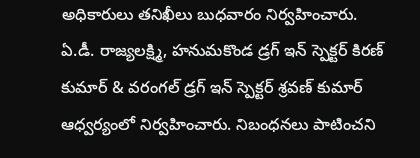అధికారులు తనిఖీలు బుధవారం నిర్వహించారు. ఏ.డీ. రాజ్యలక్ష్మి, హనుమకొండ డ్రగ్ ఇన్ స్పెక్ట‌ర్ కిరణ్ కుమార్ & వరంగల్ డ్రగ్ ఇన్ స్పెక్ట‌ర్ శ్రవణ్ కుమార్ ఆధ్వర్యంలో నిర్వహించారు. నిబంధనలు పాటించని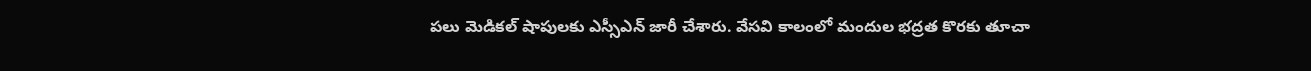పలు మెడికల్ షాపులకు ఎస్సీఎన్ జారీ చేశారు. వేసవి కాలంలో మందుల భద్రత కొరకు తూచా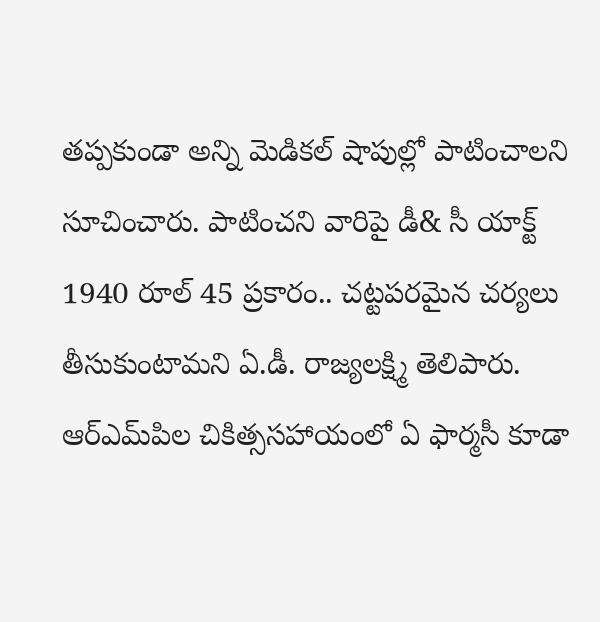తప్పకుండా అన్ని మెడికల్ షాపుల్లో పాటించాలని సూచించారు. పాటించని వారిపై డీ& సీ యాక్ట్ 1940 రూల్ 45 ప్రకారం.. చట్టపరమైన చర్యలు తీసుకుంటామని ఏ.డీ. రాజ్యలక్ష్మి తెలిపారు. ఆర్‌ఎమ్‌పిల చికిత్ససహాయంలో ఏ ఫార్మసీ కూడా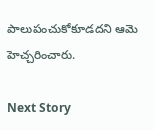పాలుపంచుకోకూడదని ఆమె హెచ్చరించారు.

Next Story